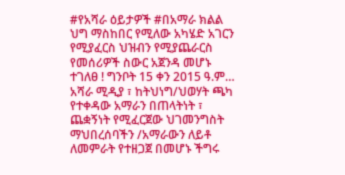#የአሻራ ዕይታዎች #በአማራ ክልል ህግ ማስከበር የሚለው አካሄድ አገርን የሚያፈርስ ህዝብን የሚያጨራርስ የመሰሪዎች ስውር አጀንዳ መሆኑ ተገለፀ ! ግንቦት 15 ቀን 2015 ዓ.ም… አሻራ ሚዲያ ፣ ከትህነግ/ህወሃት ጫካ የተቀዳው አማራን በጠላትነት ፣ ጨቋኝነት የሚፈርጀው ህገመንግስት ማህበረሰባችን /አማራውን ለይቶ ለመምራት የተዘጋጀ በመሆኑ ችግሩ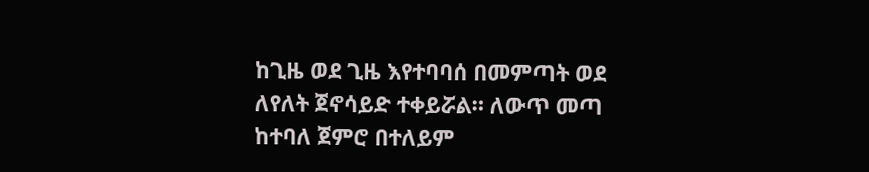ከጊዜ ወደ ጊዜ እየተባባሰ በመምጣት ወደ ለየለት ጀኖሳይድ ተቀይሯል። ለውጥ መጣ ከተባለ ጀምሮ በተለይም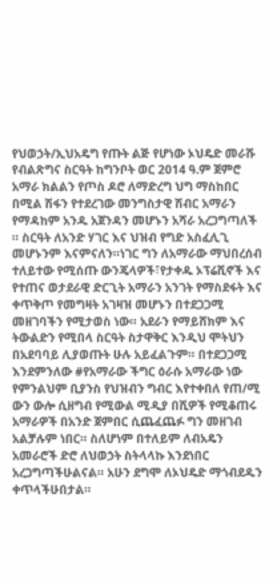የህወኃት/ኢህአዴግ የጡት ልጅ የሆነው ኦህዴድ መራሹ የብልጽግና ስርዓት ከግንቦት ወር 2014 ዓ.ም ጀምሮ አማራ ክልልን የጦስ ዶሮ ለማድረግ ህግ ማስከበር በሚል ሽፋን የተደረገው መንግስታዊ ሽብር አማራን የማዳከም አንዱ አጀንዳን መሆኑን አሻራ አረጋግጣለች ። ስርዓት ለአንድ ሃገር እና ህዝብ የግድ አስፈሊጊ መሆኑንም እናምናለን።ነገር ግን ለአማራው ማህበረሰብ ተለይተው የሚሰጡ ውንጄላዎች፣የታቀዱ ኦፕሬሺኖች እና የተጠና ወታደራዊ ድርጊት አማራን አንገት የማስደፋት እና ቀጥቅጦ የመግዛት አገዛዝ መሆኑን በተደጋጋሚ መዘገባችን የሚታወስ ነው። አደራን የማይሸክም እና ትውልድን የሚበላ ስርዓት ስታዋቅር እንዲህ ሞትህን በአደባባይ ሊያወጡት ሁሉ አይፈልጉም። በተደጋጋሚ እንደምንለው #የአማራው ችግር ዕራሱ አማራው ነው የምንልህም ቢያንስ የህዝብን ግብር እየተቀበለ የጠ/ሚ ውን ውሎ ሲዘግብ የሚውል ሚዲያ በሺዎች የሚቆጠሩ አማራዎች በአንድ ጀምበር ሲጨፈጨፉ ግን መዘገብ አልቻሉም ነበር። ስለሆነም በተለይም ለብአዴን አመራሮች ድሮ ለህወኃት ስትላላኩ እንደነበር አረጋግጣችሁልናል። አሁን ደግሞ ለኦህዴድ ማጎብደዱን ቀጥላችሁበታል።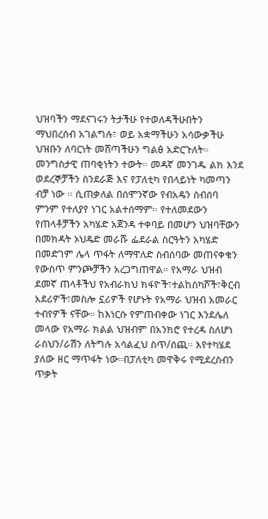ህዝባችን ማደናገሩን ትታችሁ የተወለዳችሁበትን ማህበረሰብ አገልግሉ፣ ወይ አቋማችሁን አሳውቃችሁ ህዝቡን ለባርነት መሸጣችሁን ግልፅ አድርጉለት። መንግስታዊ ጠባቂነትን ተውት። መዳኛ መንገዱ ልክ እንደ ወደረኞቻችን ስንደራጅ እና የፓለቲካ የበላይነት ካመጣን ብቻ ነው ። ሲጠቃለል በሰሞንኛው የብአዴን ስብሰባ ምንም የተለያየ ነገር አልተሰማም። የተለመደውን የጠላቶቻችን አካሄድ አጀንዳ ተቀባይ በመሆን ህዝባቸውን በመክዳት ኦህዴድ መራሹ ፌደራል ስርዓትን አካሄድ በመድገም ሌላ ጥፋት ለማዋለድ ስብሰባው መጠናቀቁን የውስጥ ምንጮቻችን አረጋግጠዋል። የአማራ ህዝብ ደመኛ ጠላቶችህ የአብራክህ ክፋዮች፣ተልከስካሾች፣ቅርብ አደሪዎች፣መስሎ ኗሪዎች የሆኑት የአማራ ህዝብ አመራር ተብየዎች ናቸው። ከእነርሱ የምጠብቀው ነገር እንደሌለ መላው የአማራ ክልል ህዝብም በአንክሮ የተረዳ ስለሆነ ራስህን/ራሽን ለትግሉ አሳልፈህ ስጥ/ሰጪ። እየተካሄደ ያለው ዘር ማጥፋት ነው።በፓለቲካ መዋቅሩ የሚደረስብን ጥቃት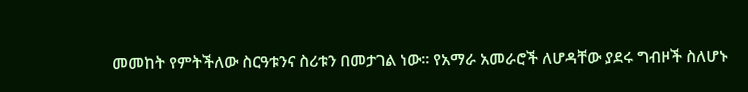መመከት የምትችለው ስርዓቱንና ስሪቱን በመታገል ነው። የአማራ አመራሮች ለሆዳቸው ያደሩ ግብዞች ስለሆኑ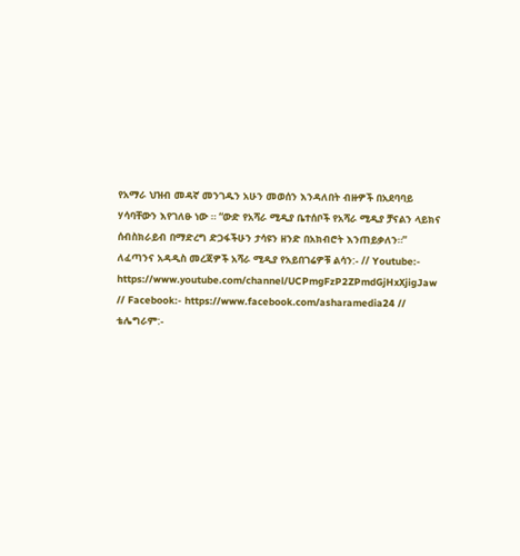የአማራ ህዝብ መዳኛ መንገዱን አሁን መወሰን እንዳለበት ብዙዎች በአደባባይ ሃሳባቸውን እየገለፁ ነው ። “ውድ የአሻራ ሚዲያ ቤተሰቦች የአሻራ ሚዲያ ቻናልን ላይክና ሰብስክራይብ በማድረግ ድጋፋችሁን ታሳዩን ዘንድ በአክብሮት እንጠይቃለን።” ለፈጣንና አዳዲስ መረጃዎች አሻራ ሚዲያ የአይበገሬዎቹ ልሳን:- // Youtube:- https://www.youtube.com/channel/UCPmgFzP2ZPmdGjHxXjigJaw // Facebook:- https://www.facebook.com/asharamedia24 // ቴሌግራም:-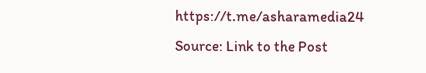https://t.me/asharamedia24
Source: Link to the Post